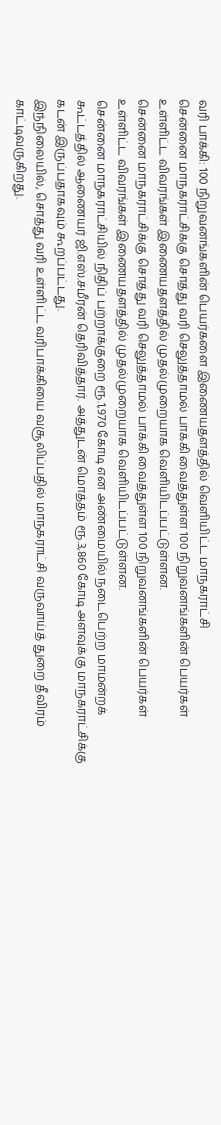வரி பாக்கி: 100 நிறுவனங்களின் பெயர்களை இணையதளத்தில் வெளியிட்ட மாநகராட்சி
சென்னை மாநகராட்சிக்கு சொத்து வரி செலுத்தாமல் பாக்கி வைத்துள்ள 100 நிறுவனங்களின் பெயர்கள் உள்ளிட்ட விவரங்கள் இணையதளத்தில் முதல்முறையாக வெளியிடப்பட்டுள்ளன.
சென்னை மாநகராட்சிக்கு சொத்து வரி செலுத்தாமல் பாக்கி வைத்துள்ள 100 நிறுவனங்களின் பெயர்கள் உள்ளிட்ட விவரங்கள் இணையதளத்தில் முதல்முறையாக வெளியிடப்பட்டுள்ளன.
சென்னை மாநகராட்சியில் நிதிப் பற்றாக்குறை ரூ.1,970 கோடி என அண்மையில் நடைபெற்ற மாமன்றக் கூட்டத்தில் ஆணையர் ஜி.எஸ்.சமீரன் தெரிவித்தார். அத்துடன் மொத்தம் ரூ.3,860 கோடி அளவுக்கு மாநகராட்சிக்கு கடன் இருப்பதாகவும் கூறப்பட்டது.
இந்நிலையில், சொத்து வரி உள்ளிட்ட வரிபாக்கியை வசூலிப்பதில் மாநகராட்சி வருவாய்த் துறை தீவிரம் காட்டிவருகிறது.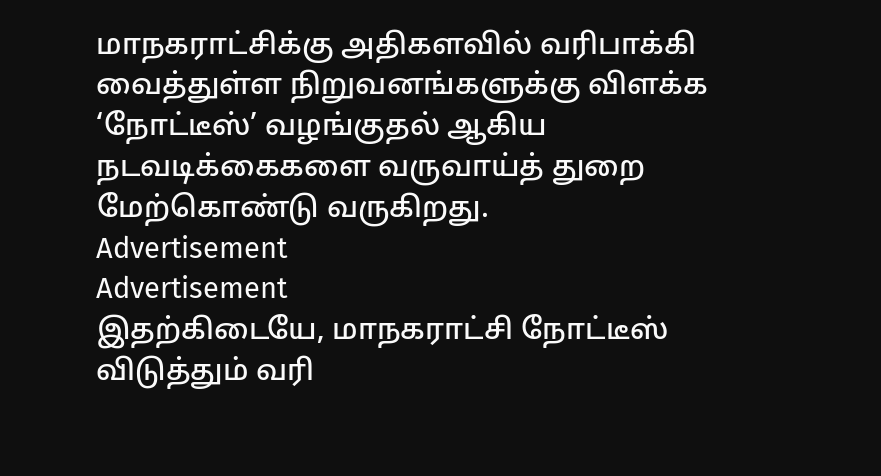மாநகராட்சிக்கு அதிகளவில் வரிபாக்கி வைத்துள்ள நிறுவனங்களுக்கு விளக்க ‘நோட்டீஸ்’ வழங்குதல் ஆகிய நடவடிக்கைகளை வருவாய்த் துறை மேற்கொண்டு வருகிறது.
Advertisement
Advertisement
இதற்கிடையே, மாநகராட்சி நோட்டீஸ் விடுத்தும் வரி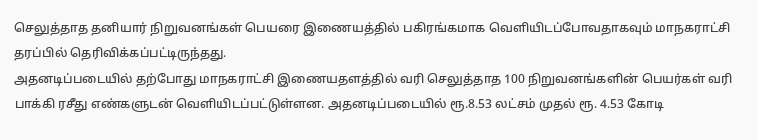செலுத்தாத தனியார் நிறுவனங்கள் பெயரை இணையத்தில் பகிரங்கமாக வெளியிடப்போவதாகவும் மாநகராட்சி தரப்பில் தெரிவிக்கப்பட்டிருந்தது.
அதனடிப்படையில் தற்போது மாநகராட்சி இணையதளத்தில் வரி செலுத்தாத 100 நிறுவனங்களின் பெயர்கள் வரி பாக்கி ரசீது எண்களுடன் வெளியிடப்பட்டுள்ளன. அதனடிப்படையில் ரூ.8.53 லட்சம் முதல் ரூ. 4.53 கோடி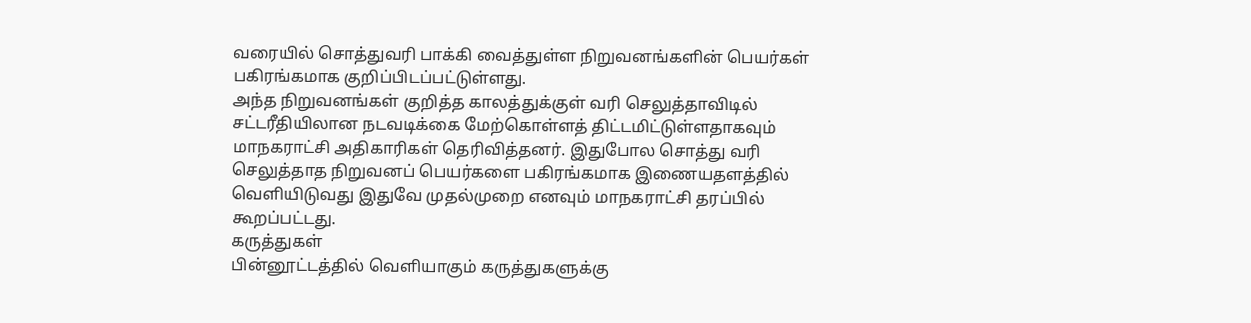வரையில் சொத்துவரி பாக்கி வைத்துள்ள நிறுவனங்களின் பெயர்கள் பகிரங்கமாக குறிப்பிடப்பட்டுள்ளது.
அந்த நிறுவனங்கள் குறித்த காலத்துக்குள் வரி செலுத்தாவிடில் சட்டரீதியிலான நடவடிக்கை மேற்கொள்ளத் திட்டமிட்டுள்ளதாகவும் மாநகராட்சி அதிகாரிகள் தெரிவித்தனர். இதுபோல சொத்து வரி செலுத்தாத நிறுவனப் பெயர்களை பகிரங்கமாக இணையதளத்தில் வெளியிடுவது இதுவே முதல்முறை எனவும் மாநகராட்சி தரப்பில் கூறப்பட்டது.
கருத்துகள்
பின்னூட்டத்தில் வெளியாகும் கருத்துகளுக்கு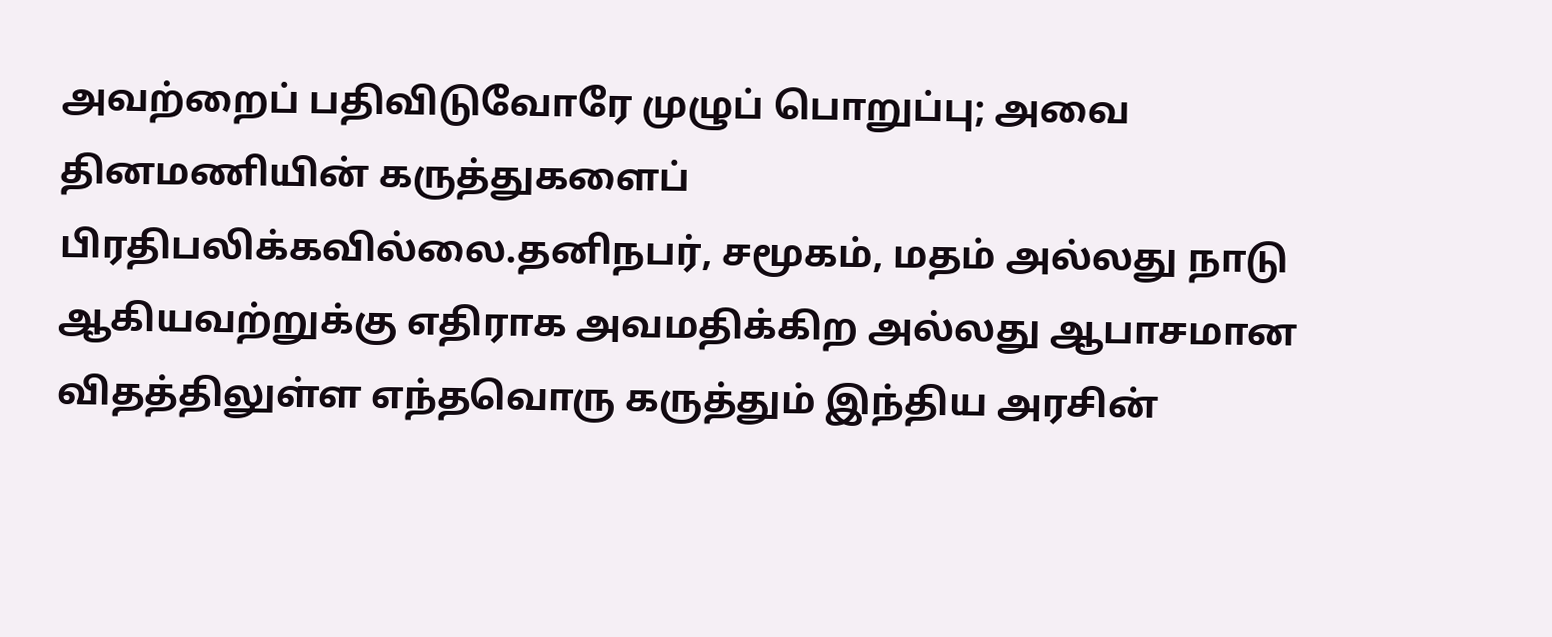அவற்றைப் பதிவிடுவோரே முழுப் பொறுப்பு; அவை தினமணியின் கருத்துகளைப் பிரதிபலிக்கவில்லை.தனிநபர், சமூகம், மதம் அல்லது நாடு ஆகியவற்றுக்கு எதிராக அவமதிக்கிற அல்லது ஆபாசமான விதத்திலுள்ள எந்தவொரு கருத்தும் இந்திய அரசின்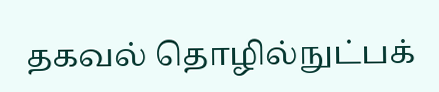தகவல் தொழில்நுட்பக்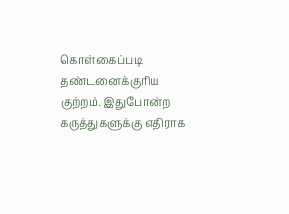கொள்கைப்படி தண்டனைக்குரிய குற்றம். இதுபோன்ற கருத்துகளுக்கு எதிராக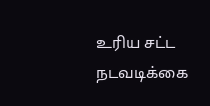உரிய சட்ட நடவடிக்கை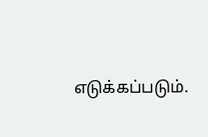எடுக்கப்படும்.